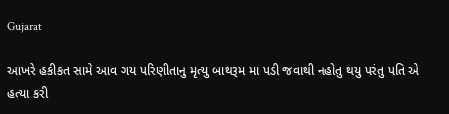Gujarat

આખરે હકીકત સામે આવ ગય પરિણીતાનુ મૃત્યુ બાથરૂમ મા પડી જવાથી નહોતુ થયુ પરંતુ પતિ એ હત્યા કરી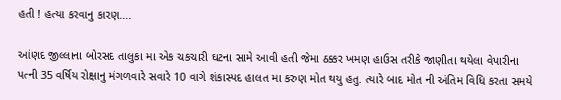હતી ! હત્યા કરવાનુ કારણ….

આંણદ જીલ્લાના બોરસદ તાલુકા મા એક ચકચારી ઘટના સામે આવી હતી જેમા ઠક્કર ખમણ હાઉસ તરીકે જાણીતા થયેલા વેપારીના પત્ની 35 વર્ષિય રોક્ષાનુ મંગળવારે સવારે 10 વાગે શંકાસ્પદ હાલત મા કરુણ મોત થયુ હતુ. ત્યારે બાદ મોત ની અંતિમ વિધિ કરતા સમયે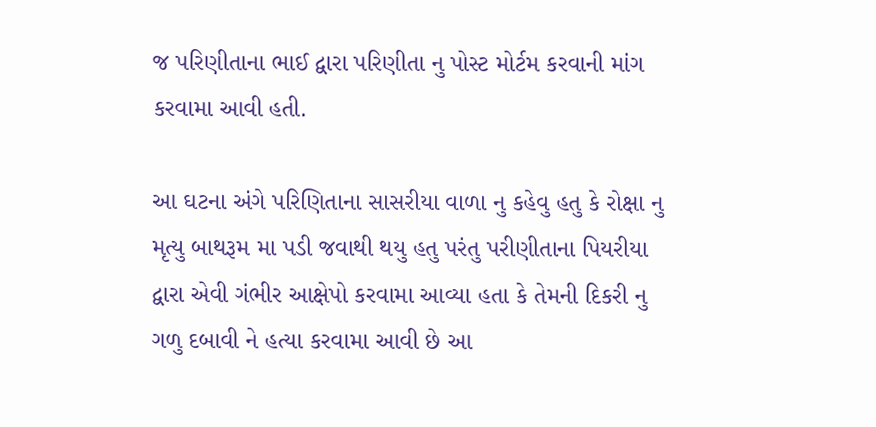જ પરિણીતાના ભાઈ દ્વારા પરિણીતા નુ પોસ્ટ મોર્ટમ કરવાની માંગ કરવામા આવી હતી.

આ ઘટના અંગે પરિણિતાના સાસરીયા વાળા નુ કહેવુ હતુ કે રોક્ષા નુ મૃત્યુ બાથરૂમ મા પડી જવાથી થયુ હતુ પરંતુ પરીણીતાના પિયરીયા દ્વારા એવી ગંભીર આક્ષેપો કરવામા આવ્યા હતા કે તેમની દિકરી નુ ગળુ દબાવી ને હત્યા કરવામા આવી છે આ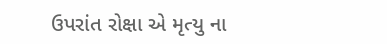ઉપરાંત રોક્ષા એ મૃત્યુ ના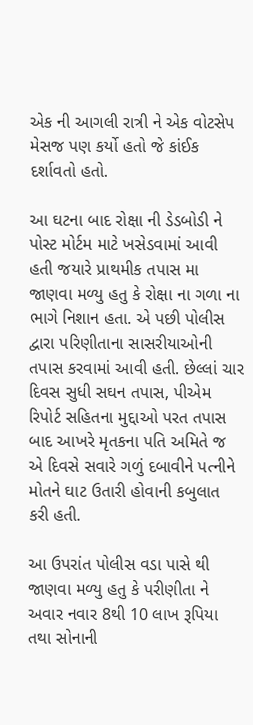એક ની આગલી રાત્રી ને એક વોટસેપ મેસજ પણ કર્યો હતો જે કાંઈક દર્શાવતો હતો.

આ ઘટના બાદ રોક્ષા ની ડેડબોડી ને પોસ્ટ મોર્ટમ માટે ખસેડવામાં આવી હતી જયારે પ્રાથમીક તપાસ મા જાણવા મળ્યુ હતુ કે રોક્ષા ના ગળા ના ભાગે નિશાન હતા. એ પછી પોલીસ દ્વારા પરિણીતાના સાસરીયાઓની તપાસ કરવામાં આ‌વી હતી. છેલ્લાં ચાર દિવસ સુધી સઘન તપાસ, પીએમ રિપોર્ટ સહિતના મુદ્દાઓ પરત તપાસ બાદ આખરે મૃતકના પતિ અમિતે જ એ દિવસે સવારે ગળું દબાવીને પત્નીને મોતને ઘાટ ઉતારી હોવાની કબુલાત કરી હતી.

આ ઉપરાંત પોલીસ વડા પાસે થી જાણવા મળ્યુ હતુ કે પરીણીતા ને અવાર નવાર 8થી 10 લાખ રૂપિયા તથા સોનાની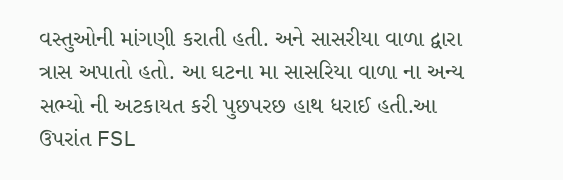વસ્તુઓની માંગણી કરાતી હતી. અને સાસરીયા વાળા દ્વારા ત્રાસ અપાતો હતો. આ ઘટના મા સાસરિયા વાળા ના અન્ય સભ્યો ની અટકાયત કરી પુછપરછ હાથ ધરાઈ હતી.આ ઉપરાંત FSL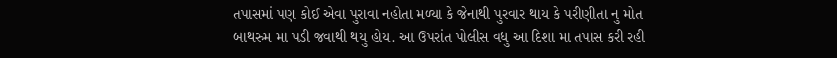તપાસમાં પણ કોઈ એવા પુરાવા નહોતા મળ્યા કે જેનાથી પુરવાર થાય કે પરીણીતા નુ મોત બાથરુમ મા પડી જવાથી થયુ હોય. આ ઉપરાંત પોલીસ વધુ આ દિશા મા તપાસ કરી રહી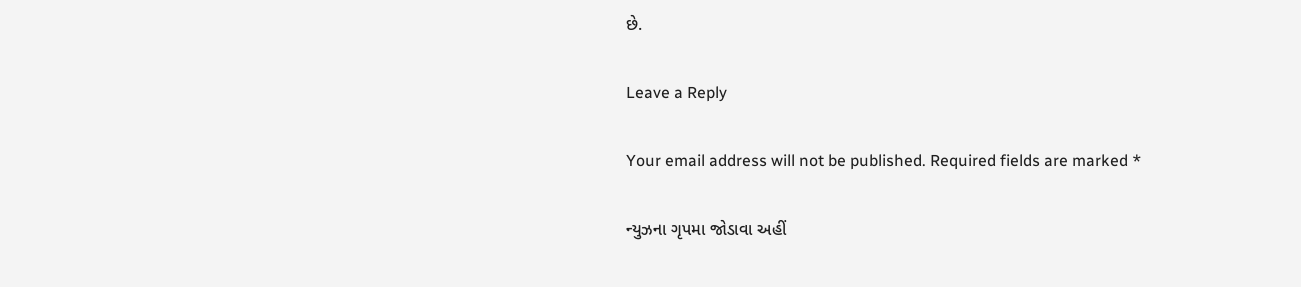છે.

Leave a Reply

Your email address will not be published. Required fields are marked *

ન્યુઝના ગૃપમા જોડાવા અહીં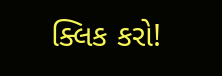ક્લિક કરો!